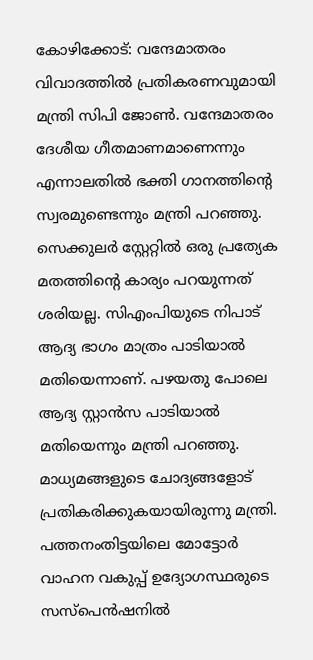കോഴിക്കോട്: വന്ദേമാതരം വിവാദത്തിൽ പ്രതികരണവുമായി മന്ത്രി സിപി ജോൺ. വന്ദേമാതരം ദേശീയ ഗീതമാണമാണെന്നും എന്നാലതിൽ ഭക്തി ഗാനത്തിൻ്റെ സ്വരമുണ്ടെന്നും മന്ത്രി പറഞ്ഞു. സെക്കുലർ സ്റ്റേറ്റിൽ ഒരു പ്രത്യേക മതത്തിൻ്റെ കാര്യം പറയുന്നത് ശരിയല്ല. സിഎംപിയുടെ നിപാട് ആദ്യ ഭാഗം മാത്രം പാടിയാൽ മതിയെന്നാണ്. പഴയതു പോലെ ആദ്യ സ്റ്റാൻസ പാടിയാൽ മതിയെന്നും മന്ത്രി പറഞ്ഞു. മാധ്യമങ്ങളുടെ ചോദ്യങ്ങളോട് പ്രതികരിക്കുകയായിരുന്നു മന്ത്രി. പത്തനംതിട്ടയിലെ മോട്ടോർ വാഹന വകുപ്പ് ഉദ്യോഗസ്ഥരുടെ സസ്പെൻഷനിൽ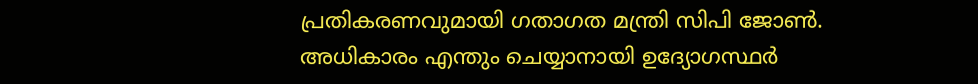പ്രതികരണവുമായി ഗതാഗത മന്ത്രി സിപി ജോൺ. അധികാരം എന്തും ചെയ്യാനായി ഉദ്യോഗസ്ഥർ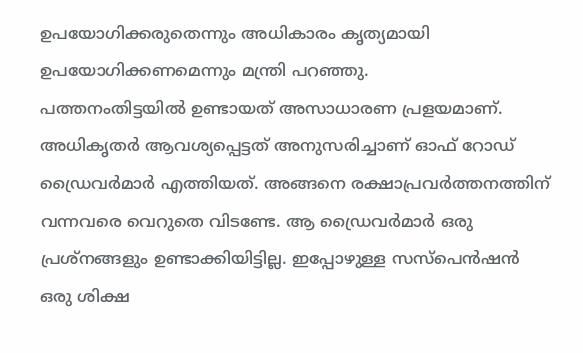ഉപയോഗിക്കരുതെന്നും അധികാരം കൃത്യമായി ഉപയോഗിക്കണമെന്നും മന്ത്രി പറഞ്ഞു.
പത്തനംതിട്ടയിൽ ഉണ്ടായത് അസാധാരണ പ്രളയമാണ്. അധികൃതർ ആവശ്യപ്പെട്ടത് അനുസരിച്ചാണ് ഓഫ് റോഡ് ഡ്രൈവർമാർ എത്തിയത്. അങ്ങനെ രക്ഷാപ്രവർത്തനത്തിന് വന്നവരെ വെറുതെ വിടണ്ടേ. ആ ഡ്രൈവർമാർ ഒരു പ്രശ്നങ്ങളും ഉണ്ടാക്കിയിട്ടില്ല. ഇപ്പോഴുള്ള സസ്പെൻഷൻ ഒരു ശിക്ഷ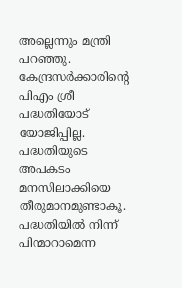അല്ലെന്നും മന്ത്രി പറഞ്ഞു. കേന്ദ്രസർക്കാരിൻ്റെ പിഎം ശ്രീ പദ്ധതിയോട് യോജിപ്പില്ല. പദ്ധതിയുടെ അപകടം മനസിലാക്കിയെ തീരുമാനമുണ്ടാകൂ. പദ്ധതിയിൽ നിന്ന് പിന്മാറാമെന്ന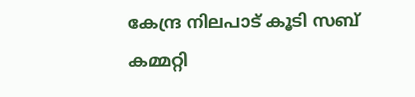കേന്ദ്ര നിലപാട് കൂടി സബ് കമ്മറ്റി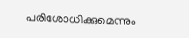പരിശോധിക്കുമെന്നും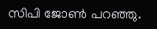സിപി ജോൺ പറഞ്ഞു.